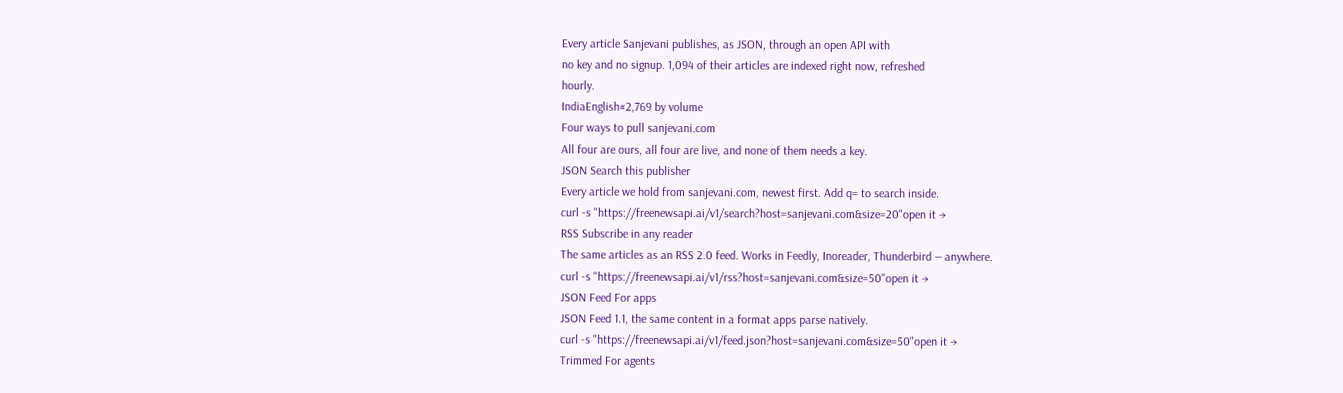Every article Sanjevani publishes, as JSON, through an open API with
no key and no signup. 1,094 of their articles are indexed right now, refreshed
hourly.
IndiaEnglish#2,769 by volume
Four ways to pull sanjevani.com
All four are ours, all four are live, and none of them needs a key.
JSON Search this publisher
Every article we hold from sanjevani.com, newest first. Add q= to search inside.
curl -s "https://freenewsapi.ai/v1/search?host=sanjevani.com&size=20"open it →
RSS Subscribe in any reader
The same articles as an RSS 2.0 feed. Works in Feedly, Inoreader, Thunderbird — anywhere.
curl -s "https://freenewsapi.ai/v1/rss?host=sanjevani.com&size=50"open it →
JSON Feed For apps
JSON Feed 1.1, the same content in a format apps parse natively.
curl -s "https://freenewsapi.ai/v1/feed.json?host=sanjevani.com&size=50"open it →
Trimmed For agents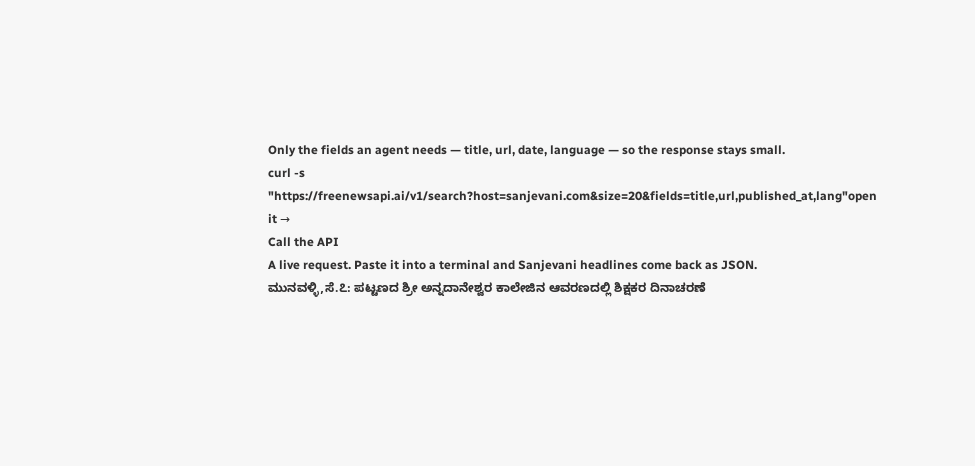Only the fields an agent needs — title, url, date, language — so the response stays small.
curl -s "https://freenewsapi.ai/v1/search?host=sanjevani.com&size=20&fields=title,url,published_at,lang"open it →
Call the API
A live request. Paste it into a terminal and Sanjevani headlines come back as JSON.
ಮುನವಳ್ಳಿ,ಸೆ.೭: ಪಟ್ಟಣದ ಶ್ರೀ ಅನ್ನದಾನೇಶ್ವರ ಕಾಲೇಜಿನ ಆವರಣದಲ್ಲಿ ಶಿಕ್ಷಕರ ದಿನಾಚರಣೆ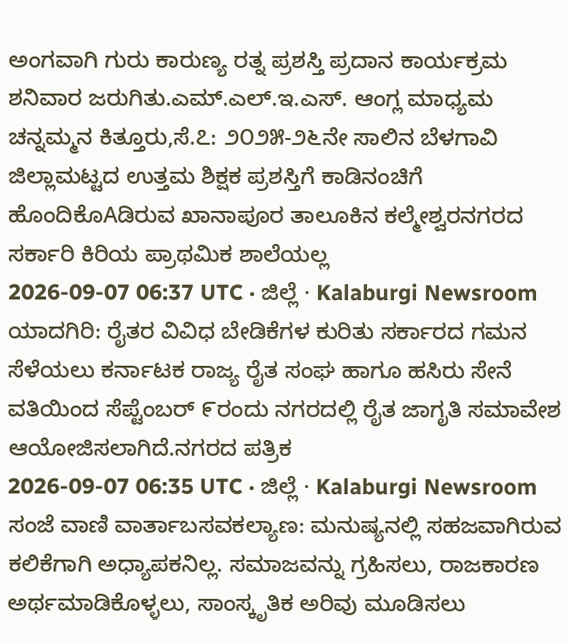ಅಂಗವಾಗಿ ಗುರು ಕಾರುಣ್ಯ ರತ್ನ ಪ್ರಶಸ್ತಿ ಪ್ರದಾನ ಕಾರ್ಯಕ್ರಮ ಶನಿವಾರ ಜರುಗಿತು.ಎಮ್.ಎಲ್.ಇ.ಎಸ್. ಆಂಗ್ಲ ಮಾಧ್ಯಮ
ಚನ್ನಮ್ಮನ ಕಿತ್ತೂರು,ಸೆ.೭: ೨೦೨೫-೨೬ನೇ ಸಾಲಿನ ಬೆಳಗಾವಿ ಜಿಲ್ಲಾಮಟ್ಟದ ಉತ್ತಮ ಶಿಕ್ಷಕ ಪ್ರಶಸ್ತಿಗೆ ಕಾಡಿನಂಚಿಗೆ ಹೊಂದಿಕೊAಡಿರುವ ಖಾನಾಪೂರ ತಾಲೂಕಿನ ಕಲ್ಮೇಶ್ವರನಗರದ ಸರ್ಕಾರಿ ಕಿರಿಯ ಪ್ರಾಥಮಿಕ ಶಾಲೆಯಲ್ಲ
2026-09-07 06:37 UTC · ಜಿಲ್ಲೆ · Kalaburgi Newsroom
ಯಾದಗಿರಿ: ರೈತರ ವಿವಿಧ ಬೇಡಿಕೆಗಳ ಕುರಿತು ಸರ್ಕಾರದ ಗಮನ ಸೆಳೆಯಲು ಕರ್ನಾಟಕ ರಾಜ್ಯ ರೈತ ಸಂಘ ಹಾಗೂ ಹಸಿರು ಸೇನೆ ವತಿಯಿಂದ ಸೆಪ್ಟೆಂಬರ್ ೯ರಂದು ನಗರದಲ್ಲಿ ರೈತ ಜಾಗೃತಿ ಸಮಾವೇಶ ಆಯೋಜಿಸಲಾಗಿದೆ.ನಗರದ ಪತ್ರಿಕ
2026-09-07 06:35 UTC · ಜಿಲ್ಲೆ · Kalaburgi Newsroom
ಸಂಜೆ ವಾಣಿ ವಾರ್ತಾಬಸವಕಲ್ಯಾಣ: ಮನುಷ್ಯನಲ್ಲಿ ಸಹಜವಾಗಿರುವ ಕಲಿಕೆಗಾಗಿ ಅಧ್ಯಾಪಕನಿಲ್ಲ. ಸಮಾಜವನ್ನು ಗ್ರಹಿಸಲು, ರಾಜಕಾರಣ ಅರ್ಥಮಾಡಿಕೊಳ್ಳಲು, ಸಾಂಸ್ಕೃತಿಕ ಅರಿವು ಮೂಡಿಸಲು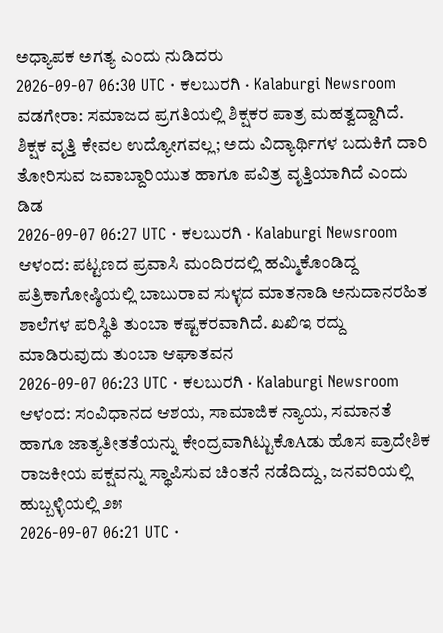ಅಧ್ಯಾಪಕ ಅಗತ್ಯ ಎಂದು ನುಡಿದರು
2026-09-07 06:30 UTC · ಕಲಬುರಗಿ · Kalaburgi Newsroom
ವಡಗೇರಾ: ಸಮಾಜದ ಪ್ರಗತಿಯಲ್ಲಿ ಶಿಕ್ಷಕರ ಪಾತ್ರ ಮಹತ್ವದ್ದಾಗಿದೆ. ಶಿಕ್ಷಕ ವೃತ್ತಿ ಕೇವಲ ಉದ್ಯೋಗವಲ್ಲ; ಅದು ವಿದ್ಯಾರ್ಥಿಗಳ ಬದುಕಿಗೆ ದಾರಿ ತೋರಿಸುವ ಜವಾಬ್ದಾರಿಯುತ ಹಾಗೂ ಪವಿತ್ರ ವೃತ್ತಿಯಾಗಿದೆ ಎಂದು ಡಿಡ
2026-09-07 06:27 UTC · ಕಲಬುರಗಿ · Kalaburgi Newsroom
ಆಳಂದ: ಪಟ್ಟಣದ ಪ್ರವಾಸಿ ಮಂದಿರದಲ್ಲಿ ಹಮ್ಮಿಕೊಂಡಿದ್ದ ಪತ್ರಿಕಾಗೋಷ್ಠಿಯಲ್ಲಿ ಬಾಬುರಾವ ಸುಳ್ಳದ ಮಾತನಾಡಿ ಅನುದಾನರಹಿತ ಶಾಲೆಗಳ ಪರಿಸ್ಥಿತಿ ತುಂಬಾ ಕಷ್ಟಕರವಾಗಿದೆ. ಖಖಿಇ ರದ್ದು ಮಾಡಿರುವುದು ತುಂಬಾ ಆಘಾತವನ
2026-09-07 06:23 UTC · ಕಲಬುರಗಿ · Kalaburgi Newsroom
ಆಳಂದ: ಸಂವಿಧಾನದ ಆಶಯ, ಸಾಮಾಜಿಕ ನ್ಯಾಯ, ಸಮಾನತೆ ಹಾಗೂ ಜಾತ್ಯತೀತತೆಯನ್ನು ಕೇಂದ್ರವಾಗಿಟ್ಟುಕೊAಡು ಹೊಸ ಪ್ರಾದೇಶಿಕ ರಾಜಕೀಯ ಪಕ್ಷವನ್ನು ಸ್ಥಾಪಿಸುವ ಚಿಂತನೆ ನಡೆದಿದ್ದು, ಜನವರಿಯಲ್ಲಿ ಹುಬ್ಬಳ್ಳಿಯಲ್ಲಿ ೨೫
2026-09-07 06:21 UTC ·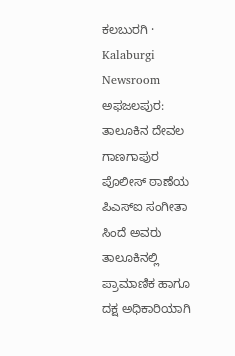ಕಲಬುರಗಿ · Kalaburgi Newsroom
ಅಫಜಲಪುರ: ತಾಲೂಕಿನ ದೇವಲ ಗಾಣಗಾಪುರ ಪೊಲೀಸ್ ಠಾಣೆಯ ಪಿಎಸ್ಐ ಸಂಗೀತಾ ಸಿಂದೆ ಅವರು ತಾಲೂಕಿನಲ್ಲಿ ಪ್ರಾಮಾಣಿಕ ಹಾಗೂ ದಕ್ಷ ಅಧಿಕಾರಿಯಾಗಿ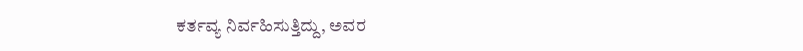ಕರ್ತವ್ಯ ನಿರ್ವಹಿಸುತ್ತಿದ್ದು, ಅವರ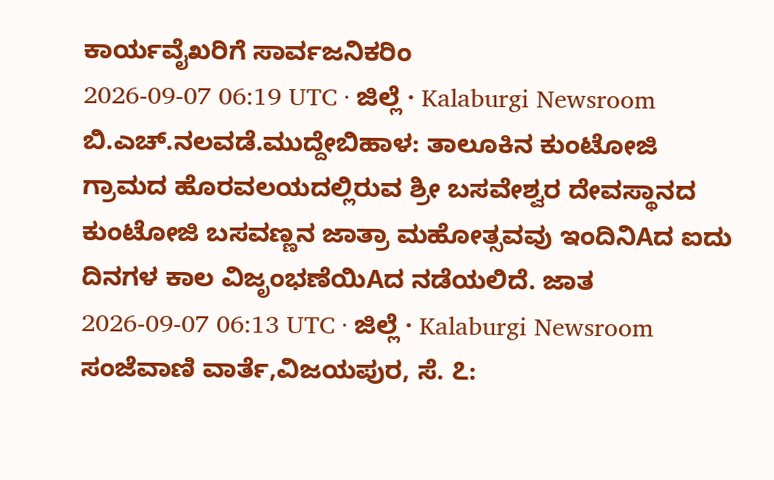ಕಾರ್ಯವೈಖರಿಗೆ ಸಾರ್ವಜನಿಕರಿಂ
2026-09-07 06:19 UTC · ಜಿಲ್ಲೆ · Kalaburgi Newsroom
ಬಿ.ಎಚ್.ನಲವಡೆ.ಮುದ್ದೇಬಿಹಾಳ: ತಾಲೂಕಿನ ಕುಂಟೋಜಿ ಗ್ರಾಮದ ಹೊರವಲಯದಲ್ಲಿರುವ ಶ್ರೀ ಬಸವೇಶ್ವರ ದೇವಸ್ಥಾನದ ಕುಂಟೋಜಿ ಬಸವಣ್ಣನ ಜಾತ್ರಾ ಮಹೋತ್ಸವವು ಇಂದಿನಿAದ ಐದು ದಿನಗಳ ಕಾಲ ವಿಜೃಂಭಣೆಯಿAದ ನಡೆಯಲಿದೆ. ಜಾತ
2026-09-07 06:13 UTC · ಜಿಲ್ಲೆ · Kalaburgi Newsroom
ಸಂಜೆವಾಣಿ ವಾರ್ತೆ,ವಿಜಯಪುರ, ಸೆ. ೭: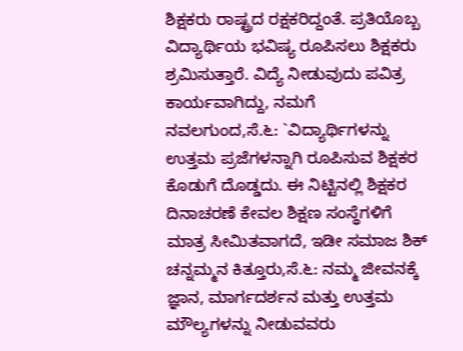ಶಿಕ್ಷಕರು ರಾಷ್ಟ್ರದ ರಕ್ಷಕರಿದ್ದಂತೆ. ಪ್ರತಿಯೊಬ್ಬ ವಿದ್ಯಾರ್ಥಿಯ ಭವಿಷ್ಯ ರೂಪಿಸಲು ಶಿಕ್ಷಕರು ಶ್ರಮಿಸುತ್ತಾರೆ. ವಿದ್ಯೆ ನೀಡುವುದು ಪವಿತ್ರ ಕಾರ್ಯವಾಗಿದ್ದು, ನಮಗೆ
ನವಲಗುಂದ,ಸೆ.೬: `ವಿದ್ಯಾರ್ಥಿಗಳನ್ನು ಉತ್ತಮ ಪ್ರಜೆಗಳನ್ನಾಗಿ ರೂಪಿಸುವ ಶಿಕ್ಷಕರ ಕೊಡುಗೆ ದೊಡ್ಡದು. ಈ ನಿಟ್ಟಿನಲ್ಲಿ ಶಿಕ್ಷಕರ ದಿನಾಚರಣೆ ಕೇವಲ ಶಿಕ್ಷಣ ಸಂಸ್ಥೆಗಳಿಗೆ ಮಾತ್ರ ಸೀಮಿತವಾಗದೆ, ಇಡೀ ಸಮಾಜ ಶಿಕ್
ಚನ್ನಮ್ಮನ ಕಿತ್ತೂರು,ಸೆ.೬: ನಮ್ಮ ಜೀವನಕ್ಕೆ ಜ್ಞಾನ, ಮಾರ್ಗದರ್ಶನ ಮತ್ತು ಉತ್ತಮ ಮೌಲ್ಯಗಳನ್ನು ನೀಡುವವರು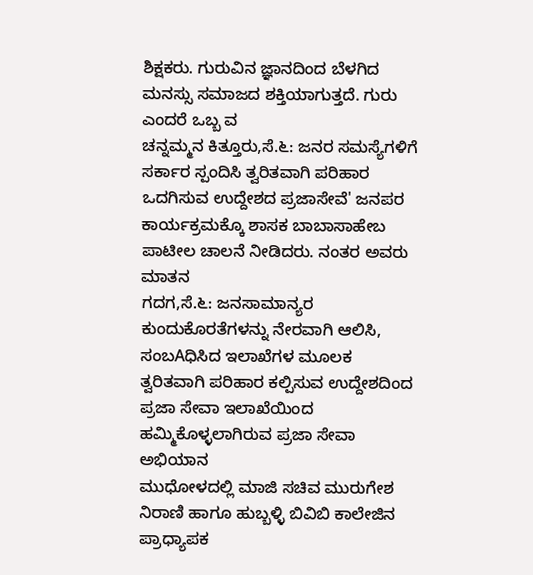ಶಿಕ್ಷಕರು. ಗುರುವಿನ ಜ್ಞಾನದಿಂದ ಬೆಳಗಿದ ಮನಸ್ಸು ಸಮಾಜದ ಶಕ್ತಿಯಾಗುತ್ತದೆ. ಗುರು ಎಂದರೆ ಒಬ್ಬ ವ
ಚನ್ನಮ್ಮನ ಕಿತ್ತೂರು,ಸೆ.೬: ಜನರ ಸಮಸ್ಯೆಗಳಿಗೆ ಸರ್ಕಾರ ಸ್ಪಂದಿಸಿ ತ್ವರಿತವಾಗಿ ಪರಿಹಾರ ಒದಗಿಸುವ ಉದ್ದೇಶದ ಪ್ರಜಾಸೇವೆ' ಜನಪರ ಕಾರ್ಯಕ್ರಮಕ್ಕೊ ಶಾಸಕ ಬಾಬಾಸಾಹೇಬ ಪಾಟೀಲ ಚಾಲನೆ ನೀಡಿದರು. ನಂತರ ಅವರು ಮಾತನ
ಗದಗ,ಸೆ.೬: ಜನಸಾಮಾನ್ಯರ ಕುಂದುಕೊರತೆಗಳನ್ನು ನೇರವಾಗಿ ಆಲಿಸಿ, ಸಂಬAಧಿಸಿದ ಇಲಾಖೆಗಳ ಮೂಲಕ ತ್ವರಿತವಾಗಿ ಪರಿಹಾರ ಕಲ್ಪಿಸುವ ಉದ್ದೇಶದಿಂದ ಪ್ರಜಾ ಸೇವಾ ಇಲಾಖೆಯಿಂದ ಹಮ್ಮಿಕೊಳ್ಳಲಾಗಿರುವ ಪ್ರಜಾ ಸೇವಾ ಅಭಿಯಾನ
ಮುಧೋಳದಲ್ಲಿ ಮಾಜಿ ಸಚಿವ ಮುರುಗೇಶ ನಿರಾಣಿ ಹಾಗೂ ಹುಬ್ಬಳ್ಳಿ ಬಿವಿಬಿ ಕಾಲೇಜಿನ ಪ್ರಾಧ್ಯಾಪಕ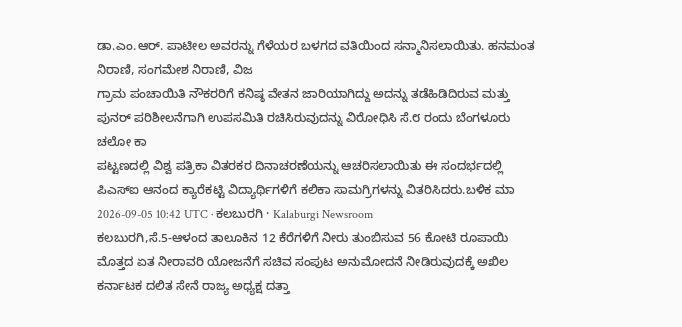ಡಾ.ಎಂ.ಆರ್. ಪಾಟೀಲ ಅವರನ್ನು ಗೆಳೆಯರ ಬಳಗದ ವತಿಯಿಂದ ಸನ್ಮಾನಿಸಲಾಯಿತು. ಹನಮಂತ ನಿರಾಣಿ, ಸಂಗಮೇಶ ನಿರಾಣಿ, ವಿಜ
ಗ್ರಾಮ ಪಂಚಾಯಿತಿ ನೌಕರರಿಗೆ ಕನಿಷ್ಠ ವೇತನ ಜಾರಿಯಾಗಿದ್ದು ಅದನ್ನು ತಡೆಹಿಡಿದಿರುವ ಮತ್ತು ಪುನರ್ ಪರಿಶೀಲನೆಗಾಗಿ ಉಪಸಮಿತಿ ರಚಿಸಿರುವುದನ್ನು ವಿರೋಧಿಸಿ ಸೆ.೮ ರಂದು ಬೆಂಗಳೂರು ಚಲೋ ಕಾ
ಪಟ್ಟಣದಲ್ಲಿ ವಿಶ್ವ ಪತ್ರಿಕಾ ವಿತರಕರ ದಿನಾಚರಣೆಯನ್ನು ಆಚರಿಸಲಾಯಿತು ಈ ಸಂದರ್ಭದಲ್ಲಿ ಪಿಎಸ್ಐ ಆನಂದ ಕ್ಯಾರೆಕಟ್ಟಿ ವಿದ್ಯಾರ್ಥಿಗಳಿಗೆ ಕಲಿಕಾ ಸಾಮಗ್ರಿಗಳನ್ನು ವಿತರಿಸಿದರು.ಬಳಿಕ ಮಾ
2026-09-05 10:42 UTC · ಕಲಬುರಗಿ · Kalaburgi Newsroom
ಕಲಬುರಗಿ,ಸೆ.5-ಆಳಂದ ತಾಲೂಕಿನ 12 ಕೆರೆಗಳಿಗೆ ನೀರು ತುಂಬಿಸುವ 56 ಕೋಟಿ ರೂಪಾಯಿ ಮೊತ್ತದ ಏತ ನೀರಾವರಿ ಯೋಜನೆಗೆ ಸಚಿವ ಸಂಪುಟ ಅನುಮೋದನೆ ನೀಡಿರುವುದಕ್ಕೆ ಅಖಿಲ ಕರ್ನಾಟಕ ದಲಿತ ಸೇನೆ ರಾಜ್ಯ ಅಧ್ಯಕ್ಷ ದತ್ತಾ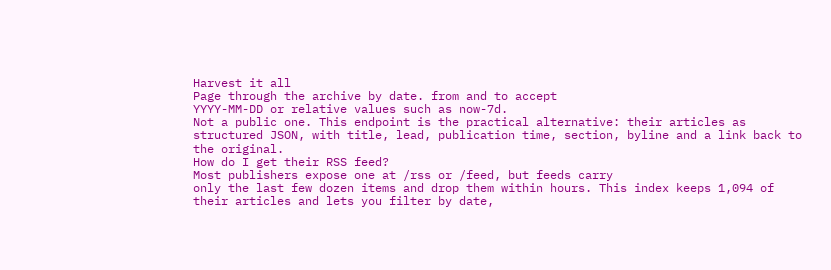Harvest it all
Page through the archive by date. from and to accept
YYYY-MM-DD or relative values such as now-7d.
Not a public one. This endpoint is the practical alternative: their articles as
structured JSON, with title, lead, publication time, section, byline and a link back to
the original.
How do I get their RSS feed?
Most publishers expose one at /rss or /feed, but feeds carry
only the last few dozen items and drop them within hours. This index keeps 1,094 of
their articles and lets you filter by date,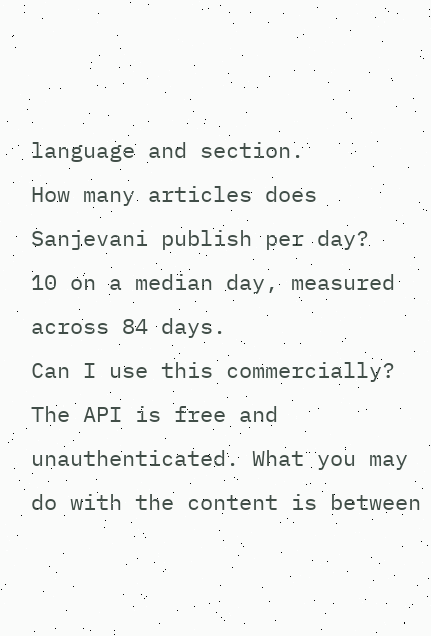language and section.
How many articles does Sanjevani publish per day?
10 on a median day, measured across 84 days.
Can I use this commercially?
The API is free and unauthenticated. What you may do with the content is between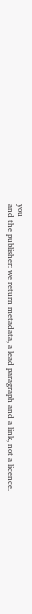you
and the publisher: we return metadata, a lead paragraph and a link, not a licence.